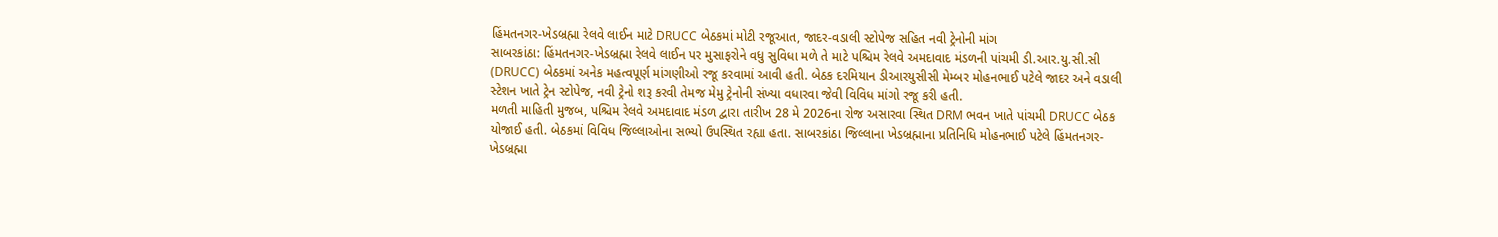હિંમતનગર-ખેડબ્રહ્મા રેલવે લાઈન માટે DRUCC બેઠકમાં મોટી રજૂઆત, જાદર-વડાલી સ્ટોપેજ સહિત નવી ટ્રેનોની માંગ
સાબરકાંઠા: હિંમતનગર-ખેડબ્રહ્મા રેલવે લાઈન પર મુસાફરોને વધુ સુવિધા મળે તે માટે પશ્ચિમ રેલવે અમદાવાદ મંડળની પાંચમી ડી.આર.યુ.સી.સી (DRUCC) બેઠકમાં અનેક મહત્વપૂર્ણ માંગણીઓ રજૂ કરવામાં આવી હતી. બેઠક દરમિયાન ડીઆરયુસીસી મેમ્બર મોહનભાઈ પટેલે જાદર અને વડાલી સ્ટેશન ખાતે ટ્રેન સ્ટોપેજ, નવી ટ્રેનો શરૂ કરવી તેમજ મેમુ ટ્રેનોની સંખ્યા વધારવા જેવી વિવિધ માંગો રજૂ કરી હતી.
મળતી માહિતી મુજબ, પશ્ચિમ રેલવે અમદાવાદ મંડળ દ્વારા તારીખ 28 મે 2026ના રોજ અસારવા સ્થિત DRM ભવન ખાતે પાંચમી DRUCC બેઠક યોજાઈ હતી. બેઠકમાં વિવિધ જિલ્લાઓના સભ્યો ઉપસ્થિત રહ્યા હતા. સાબરકાંઠા જિલ્લાના ખેડબ્રહ્માના પ્રતિનિધિ મોહનભાઈ પટેલે હિંમતનગર-ખેડબ્રહ્મા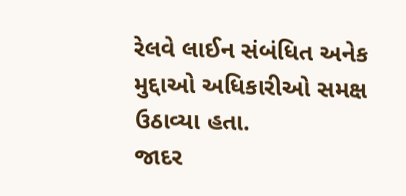રેલવે લાઈન સંબંધિત અનેક મુદ્દાઓ અધિકારીઓ સમક્ષ ઉઠાવ્યા હતા.
જાદર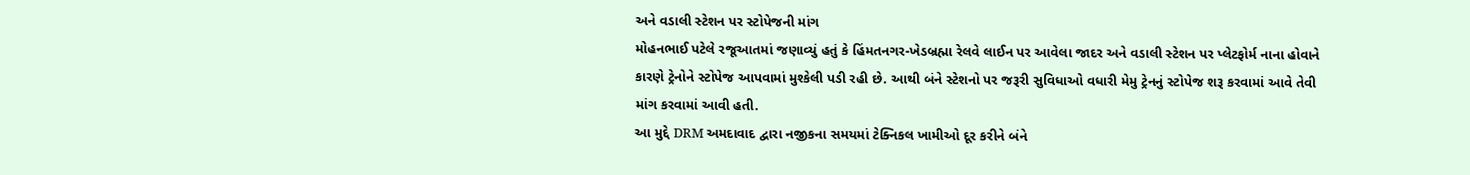અને વડાલી સ્ટેશન પર સ્ટોપેજની માંગ
મોહનભાઈ પટેલે રજૂઆતમાં જણાવ્યું હતું કે હિંમતનગર-ખેડબ્રહ્મા રેલવે લાઈન પર આવેલા જાદર અને વડાલી સ્ટેશન પર પ્લેટફોર્મ નાના હોવાને કારણે ટ્રેનોને સ્ટોપેજ આપવામાં મુશ્કેલી પડી રહી છે. આથી બંને સ્ટેશનો પર જરૂરી સુવિધાઓ વધારી મેમુ ટ્રેનનું સ્ટોપેજ શરૂ કરવામાં આવે તેવી માંગ કરવામાં આવી હતી.
આ મુદ્દે DRM અમદાવાદ દ્વારા નજીકના સમયમાં ટેક્નિકલ ખામીઓ દૂર કરીને બંને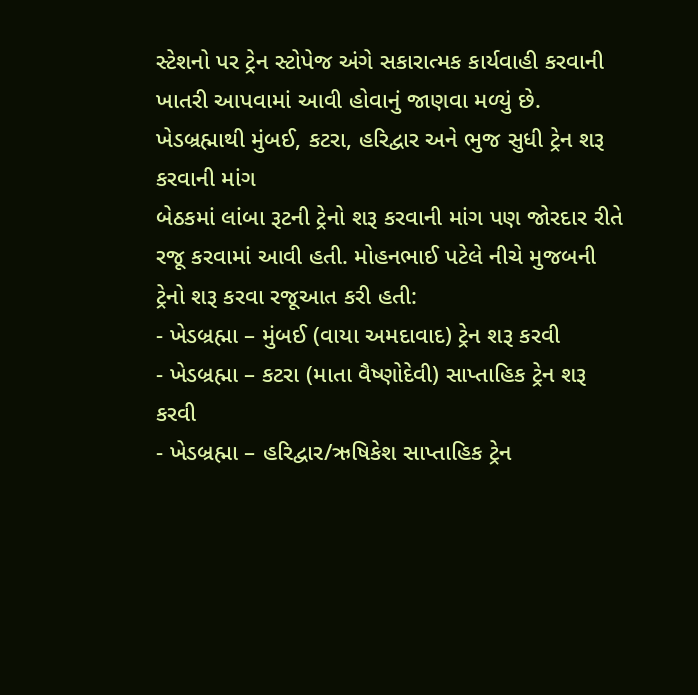સ્ટેશનો પર ટ્રેન સ્ટોપેજ અંગે સકારાત્મક કાર્યવાહી કરવાની ખાતરી આપવામાં આવી હોવાનું જાણવા મળ્યું છે.
ખેડબ્રહ્માથી મુંબઈ, કટરા, હરિદ્વાર અને ભુજ સુધી ટ્રેન શરૂ કરવાની માંગ
બેઠકમાં લાંબા રૂટની ટ્રેનો શરૂ કરવાની માંગ પણ જોરદાર રીતે રજૂ કરવામાં આવી હતી. મોહનભાઈ પટેલે નીચે મુજબની ટ્રેનો શરૂ કરવા રજૂઆત કરી હતી:
- ખેડબ્રહ્મા – મુંબઈ (વાયા અમદાવાદ) ટ્રેન શરૂ કરવી
- ખેડબ્રહ્મા – કટરા (માતા વૈષ્ણોદેવી) સાપ્તાહિક ટ્રેન શરૂ કરવી
- ખેડબ્રહ્મા – હરિદ્વાર/ઋષિકેશ સાપ્તાહિક ટ્રેન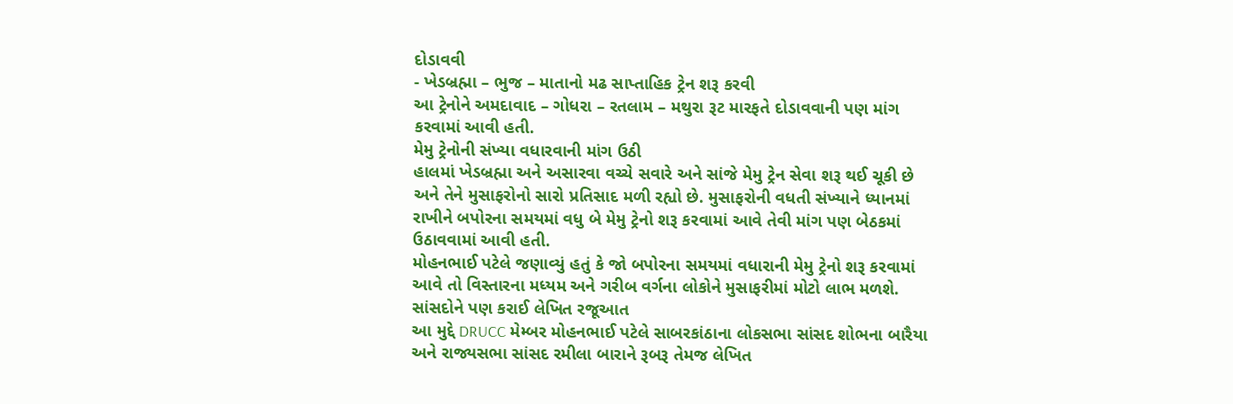દોડાવવી
- ખેડબ્રહ્મા – ભુજ – માતાનો મઢ સાપ્તાહિક ટ્રેન શરૂ કરવી
આ ટ્રેનોને અમદાવાદ – ગોધરા – રતલામ – મથુરા રૂટ મારફતે દોડાવવાની પણ માંગ કરવામાં આવી હતી.
મેમુ ટ્રેનોની સંખ્યા વધારવાની માંગ ઉઠી
હાલમાં ખેડબ્રહ્મા અને અસારવા વચ્ચે સવારે અને સાંજે મેમુ ટ્રેન સેવા શરૂ થઈ ચૂકી છે અને તેને મુસાફરોનો સારો પ્રતિસાદ મળી રહ્યો છે. મુસાફરોની વધતી સંખ્યાને ધ્યાનમાં રાખીને બપોરના સમયમાં વધુ બે મેમુ ટ્રેનો શરૂ કરવામાં આવે તેવી માંગ પણ બેઠકમાં ઉઠાવવામાં આવી હતી.
મોહનભાઈ પટેલે જણાવ્યું હતું કે જો બપોરના સમયમાં વધારાની મેમુ ટ્રેનો શરૂ કરવામાં આવે તો વિસ્તારના મધ્યમ અને ગરીબ વર્ગના લોકોને મુસાફરીમાં મોટો લાભ મળશે.
સાંસદોને પણ કરાઈ લેખિત રજૂઆત
આ મુદ્દે DRUCC મેમ્બર મોહનભાઈ પટેલે સાબરકાંઠાના લોકસભા સાંસદ શોભના બારૈયા અને રાજ્યસભા સાંસદ રમીલા બારાને રૂબરૂ તેમજ લેખિત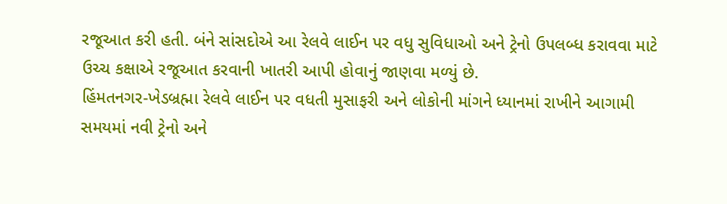રજૂઆત કરી હતી. બંને સાંસદોએ આ રેલવે લાઈન પર વધુ સુવિધાઓ અને ટ્રેનો ઉપલબ્ધ કરાવવા માટે ઉચ્ચ કક્ષાએ રજૂઆત કરવાની ખાતરી આપી હોવાનું જાણવા મળ્યું છે.
હિંમતનગર-ખેડબ્રહ્મા રેલવે લાઈન પર વધતી મુસાફરી અને લોકોની માંગને ધ્યાનમાં રાખીને આગામી સમયમાં નવી ટ્રેનો અને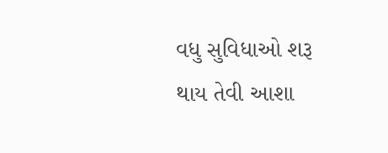વધુ સુવિધાઓ શરૂ થાય તેવી આશા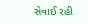સેવાઈ રહી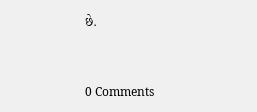છે.


0 Comments